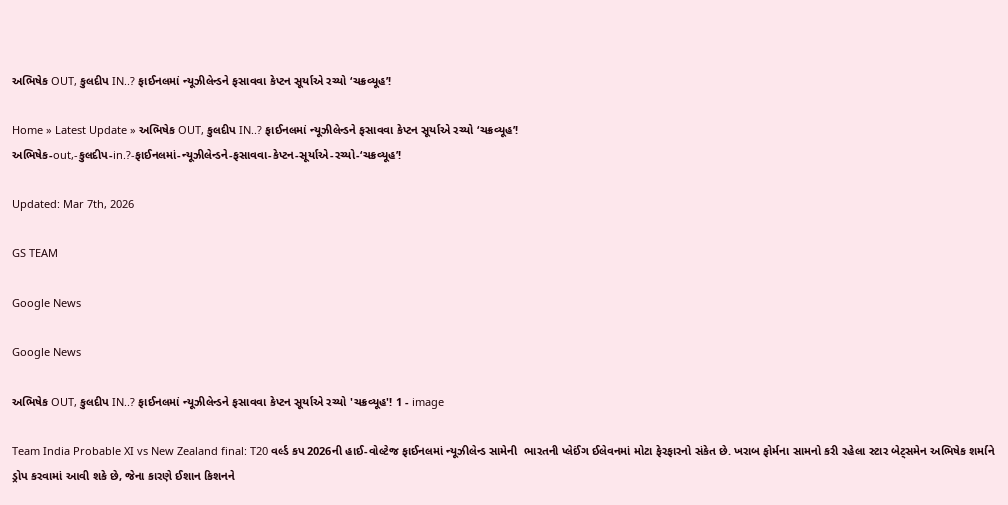અભિષેક OUT, કુલદીપ IN..? ફાઈનલમાં ન્યૂઝીલેન્ડને ફસાવવા કેપ્ટન સૂર્યાએ રચ્યો ‘ચક્રવ્યૂહ’!

Home » Latest Update » અભિષેક OUT, કુલદીપ IN..? ફાઈનલમાં ન્યૂઝીલેન્ડને ફસાવવા કેપ્ટન સૂર્યાએ રચ્યો ‘ચક્રવ્યૂહ’!
અભિષેક-out,-કુલદીપ-in.?-ફાઈનલમાં-ન્યૂઝીલેન્ડને-ફસાવવા-કેપ્ટન-સૂર્યાએ-રચ્યો-‘ચક્રવ્યૂહ’!

Updated: Mar 7th, 2026

GS TEAM

Google News

Google News

અભિષેક OUT, કુલદીપ IN..? ફાઈનલમાં ન્યૂઝીલેન્ડને ફસાવવા કેપ્ટન સૂર્યાએ રચ્યો 'ચક્રવ્યૂહ'! 1 - image

Team India Probable XI vs New Zealand final: T20 વર્લ્ડ કપ 2026ની હાઈ-વોલ્ટેજ ફાઈનલમાં ન્યૂઝીલેન્ડ સામેની  ભારતની પ્લેઈંગ ઈલેવનમાં મોટા ફેરફારનો સંકેત છે. ખરાબ ફોર્મના સામનો કરી રહેલા સ્ટાર બેટ્સમેન અભિષેક શર્માને ડ્રોપ કરવામાં આવી શકે છે, જેના કારણે ઈશાન કિશનને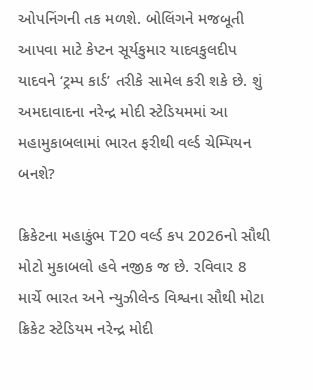ઓપનિંગની તક મળશે. બોલિંગને મજબૂતી આપવા માટે કેપ્ટન સૂર્યકુમાર યાદવકુલદીપ યાદવને ‘ટ્રમ્પ કાર્ડ’ તરીકે સામેલ કરી શકે છે. શું અમદાવાદના નરેન્દ્ર મોદી સ્ટેડિયમમાં આ મહામુકાબલામાં ભારત ફરીથી વર્લ્ડ ચેમ્પિયન બનશે?

ક્રિકેટના મહાકુંભ T20 વર્લ્ડ કપ 2026નો સૌથી મોટો મુકાબલો હવે નજીક જ છે. રવિવાર 8 માર્ચે ભારત અને ન્યુઝીલેન્ડ વિશ્વના સૌથી મોટા ક્રિકેટ સ્ટેડિયમ નરેન્દ્ર મોદી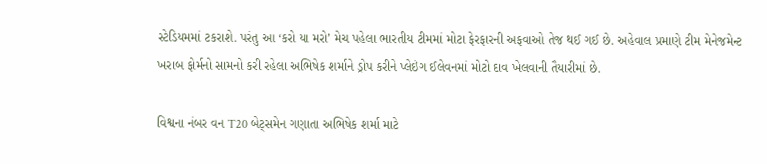સ્ટેડિયમમાં ટકરાશે. પરંતુ આ ‘કરો યા મરો’ મેચ પહેલા ભારતીય ટીમમાં મોટા ફેરફારની અફવાઓ તેજ થઈ ગઈ છે. અહેવાલ પ્રમાણે ટીમ મેનેજમેન્ટ ખરાબ ફોર્મનો સામનો કરી રહેલા અભિષેક શર્માને ડ્રોપ કરીને પ્લેઇંગ ઈલેવનમાં મોટો દાવ ખેલવાની તૈયારીમાં છે.

વિશ્વના નંબર વન T20 બેટ્સમેન ગણાતા અભિષેક શર્મા માટે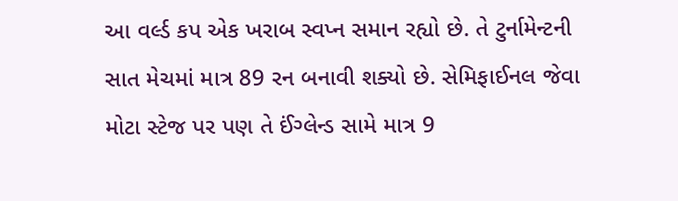આ વર્લ્ડ કપ એક ખરાબ સ્વપ્ન સમાન રહ્યો છે. તે ટુર્નામેન્ટની સાત મેચમાં માત્ર 89 રન બનાવી શક્યો છે. સેમિફાઈનલ જેવા મોટા સ્ટેજ પર પણ તે ઈંગ્લેન્ડ સામે માત્ર 9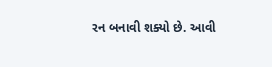રન બનાવી શક્યો છે. આવી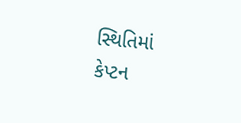સ્થિતિમાં કેપ્ટન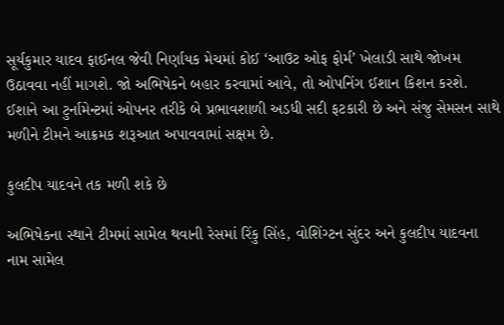સૂર્યકુમાર યાદવ ફાઈનલ જેવી નિર્ણાયક મેચમાં કોઈ ‘આઉટ ઓફ ફોર્મ’ ખેલાડી સાથે જોખમ ઉઠાવવા નહીં માગશે. જો અભિષેકને બહાર કરવામાં આવે, તો ઓપનિંગ ઈશાન કિશન કરશે. ઈશાને આ ટુર્નામેન્ટમાં ઓપનર તરીકે બે પ્રભાવશાળી અડધી સદી ફટકારી છે અને સંજુ સેમસન સાથે મળીને ટીમને આક્રમક શરૂઆત અપાવવામાં સક્ષમ છે.

કુલદીપ યાદવને તક મળી શકે છે

અભિષેકના સ્થાને ટીમમાં સામેલ થવાની રેસમાં રિંકુ સિંહ, વોશિંગ્ટન સુંદર અને કુલદીપ યાદવના નામ સામેલ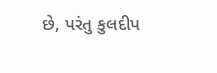છે, પરંતુ કુલદીપ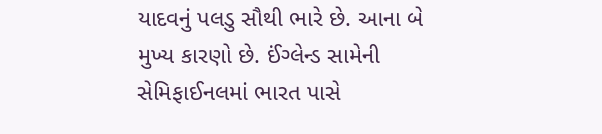યાદવનું પલડુ સૌથી ભારે છે. આના બે મુખ્ય કારણો છે. ઈંગ્લેન્ડ સામેની સેમિફાઈનલમાં ભારત પાસે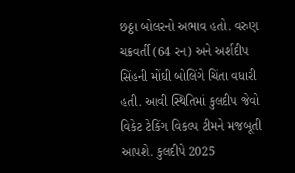છઠ્ઠા બોલરનો અભાવ હતો. વરુણ ચક્રવર્તી (64 રન) અને અર્શદીપ સિંહની મોંઘી બોલિંગે ચિંતા વધારી હતી. આવી સ્થિતિમાં કુલદીપ જેવો વિકેટ ટેકિંગ વિકલ્પ ટીમને મજબૂતી આપશે. કુલદીપે 2025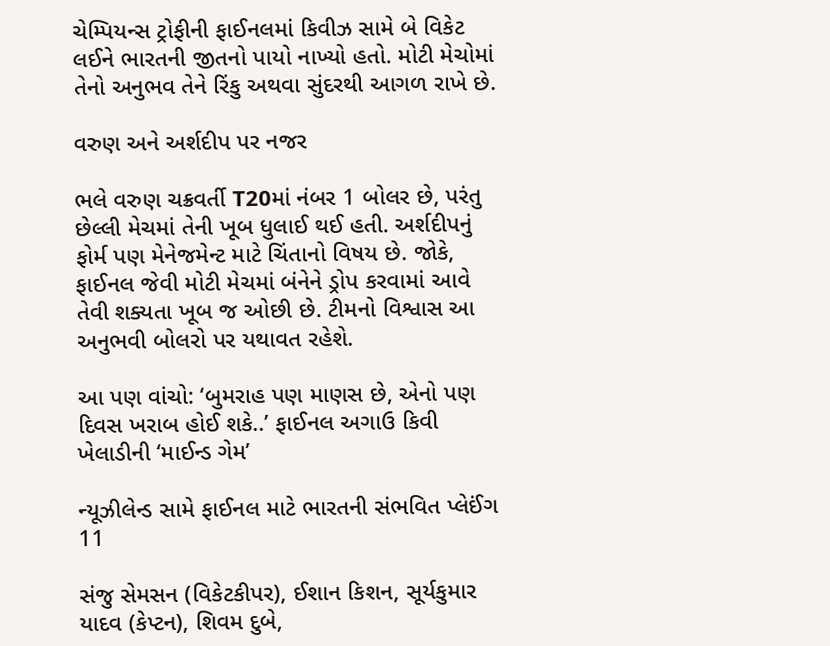ચેમ્પિયન્સ ટ્રોફીની ફાઈનલમાં કિવીઝ સામે બે વિકેટ લઈને ભારતની જીતનો પાયો નાખ્યો હતો. મોટી મેચોમાં તેનો અનુભવ તેને રિંકુ અથવા સુંદરથી આગળ રાખે છે.

વરુણ અને અર્શદીપ પર નજર

ભલે વરુણ ચક્રવર્તી T20માં નંબર 1 બોલર છે, પરંતુ છેલ્લી મેચમાં તેની ખૂબ ધુલાઈ થઈ હતી. અર્શદીપનું ફોર્મ પણ મેનેજમેન્ટ માટે ચિંતાનો વિષય છે. જોકે, ફાઈનલ જેવી મોટી મેચમાં બંનેને ડ્રોપ કરવામાં આવે તેવી શક્યતા ખૂબ જ ઓછી છે. ટીમનો વિશ્વાસ આ અનુભવી બોલરો પર યથાવત રહેશે.

આ પણ વાંચો: ‘બુમરાહ પણ માણસ છે, એનો પણ દિવસ ખરાબ હોઈ શકે..’ ફાઈનલ અગાઉ કિવી ખેલાડીની ‘માઈન્ડ ગેમ’

ન્યૂઝીલેન્ડ સામે ફાઈનલ માટે ભારતની સંભવિત પ્લેઈંગ 11

સંજુ સેમસન (વિકેટકીપર), ઈશાન કિશન, સૂર્યકુમાર યાદવ (કેપ્ટન), શિવમ દુબે,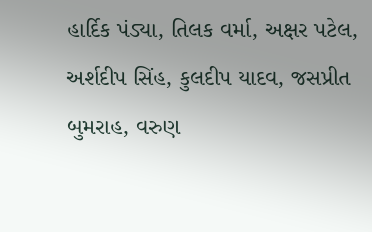હાર્દિક પંડ્યા, તિલક વર્મા, અક્ષર પટેલ, અર્શદીપ સિંહ, કુલદીપ યાદવ, જસપ્રીત બુમરાહ, વરુણ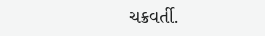ચક્રવર્તી.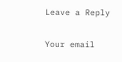Leave a Reply

Your email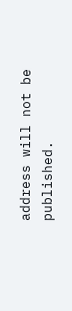address will not be published.